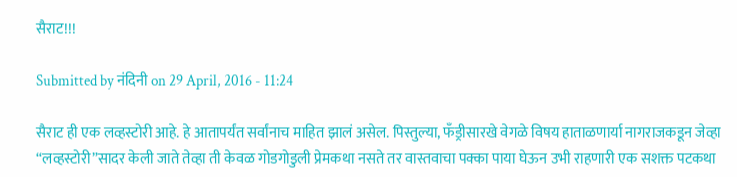सैराट!!!

Submitted by नंदिनी on 29 April, 2016 - 11:24

सैराट ही एक लव्हस्टोरी आहे. हे आतापर्यंत सर्वांनाच माहित झालं असेल. पिस्तुल्या, फॅंड्रीसारखे वेगळे विषय हाताळणार्या नागराजकडून जेव्हा “लव्हस्टोरी”सादर केली जाते तेव्हा ती केवळ गोडगोडुली प्रेमकथा नसते तर वास्तवाचा पक्का पाया घेऊन उभी राहणारी एक सशक्त पटकथा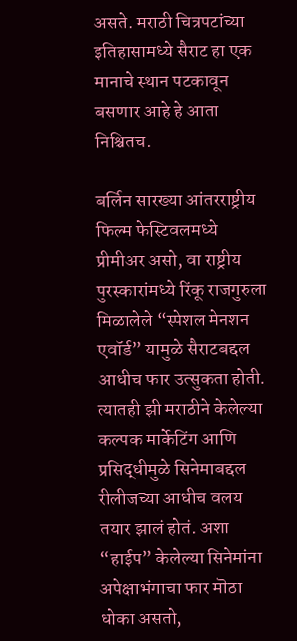असते. मराठी चित्रपटांच्या इतिहासामध्ये सैराट हा एक मानाचे स्थान पटकावून बसणार आहे हे आता निश्चितच.

बर्लिन सारख्या आंतरराष्ट्रीय फिल्म फेस्टिवलमध्ये प्रीमीअर असो, वा राष्ट्रीय पुरस्कारांमध्ये रिंकू राजगुरुला मिळालेले “स्पेशल मेनशन एवॉर्ड” यामुळे सैराटबद्दल आधीच फार उत्सुकता होती. त्यातही झी मराठीने केलेल्या कल्पक मार्केटिंग आणि प्रसिद्धीमुळे सिनेमाबद्दल रीलीजच्या आधीच वलय तयार झालं होतं. अशा “हाईप” केलेल्या सिनेमांना अपेक्षाभंगाचा फार मॊठा धोका असतो,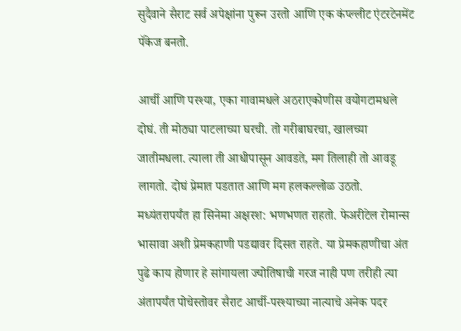सुदैवाने सैराट सर्व अपेक्षांना पुरून उरतो आणि एक कंप्ल्लीट एंटरटेनमेंट पॅकेज बनतो.

आर्ची आणि परश्या, एका गावामधले अठराएकोणीस वयोगटामधले दोघं. ती मोठ्या पाटलाच्या घरची. तो गरीबाघरचा, खालच्या जातीमधला. त्याला ती आधीपासून आवडते, मग तिलाही तो आवडू लागतो. दोघं प्रेमात पडतात आणि मग हलकल्लोळ उठतो. मध्यंतरापर्यंत हा सिनेमा अक्षरश: भणभणत राहतो. फेअरीटेल रोमान्स भासावा अशी प्रेमकहाणी पडद्यावर दिसत राहते. या प्रेमकहाणीचा अंत पुढे काय होणार हे सांगायला ज्योतिषाची गरज नाही पण तरीही त्या अंतापर्यंत पोचेस्तोवर सैराट आर्ची-परश्याच्या नात्याचे अनेक पदर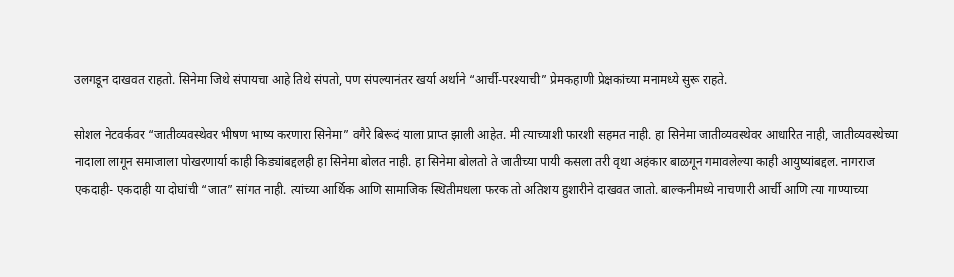उलगडून दाखवत राहतो. सिनेमा जिथे संपायचा आहे तिथे संपतो, पण संपल्यानंतर खर्या अर्थाने “आर्ची-परश्याची” प्रेमकहाणी प्रेक्षकांच्या मनामध्ये सुरू राहते.

सोशल नेटवर्कवर “जातीव्यवस्थेवर भीषण भाष्य करणारा सिनेमा” वगैरे बिरूदं याला प्राप्त झाली आहेत. मी त्याच्याशी फारशी सहमत नाही. हा सिनेमा जातीव्यवस्थेवर आधारित नाही, जातीव्यवस्थेच्या नादाला लागून समाजाला पोखरणार्या काही किड्यांबद्दलही हा सिनेमा बोलत नाही. हा सिनेमा बोलतो ते जातीच्या पायी कसला तरी वृथा अहंकार बाळगून गमावलेल्या काही आयुष्यांबद्दल. नागराज एकदाही- एकदाही या दोघांची “जात” सांगत नाही. त्यांच्या आर्थिक आणि सामाजिक स्थितीमधला फरक तो अतिशय हुशारीने दाखवत जातो. बाल्कनीमध्ये नाचणारी आर्ची आणि त्या गाण्याच्या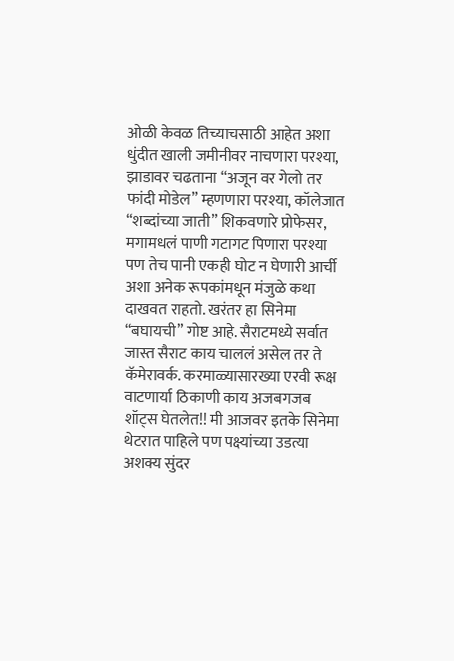ओळी केवळ तिच्याचसाठी आहेत अशा धुंदीत खाली जमीनीवर नाचणारा परश्या, झाडावर चढताना “अजून वर गेलो तर फांदी मोडेल” म्हणणारा परश्या, कॉलेजात “शब्दांच्या जाती” शिकवणारे प्रोफेसर, मगामधलं पाणी गटागट पिणारा परश्या पण तेच पानी एकही घोट न घेणारी आर्ची अशा अनेक रूपकांमधून मंजुळे कथा दाखवत राहतो. खरंतर हा सिनेमा “बघायची” गोष्ट आहे. सैराटमध्ये सर्वात जास्त सैराट काय चाललं असेल तर ते कॅमेरावर्क. करमाळ्यासारख्या एरवी रूक्ष वाटणार्या ठिकाणी काय अजबगजब शॉट्स घेतलेत!! मी आजवर इतके सिनेमा थेटरात पाहिले पण पक्ष्यांच्या उडत्या अशक्य सुंदर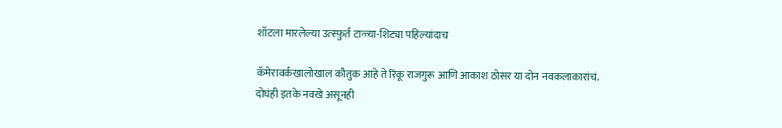शॉटला मारलेल्या उत्स्फ़ुर्त टाळ्या-शिट्या पहिल्यांदाच

कॅमेरावर्कखालोखाल कौतुक आहे ते रिंकू राजगुरू आणि आकाश ठोसर या दोन नवकलाकारांचं. दोघंही इतके नवखे असूनही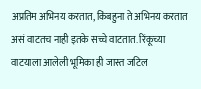अप्रतिम अभिनय करतात, किंबहुना ते अभिनय करतात असं वाटतच नाही इतके सच्चे वाटतात. रिंकूच्या वाटयाला आलेली भूमिका ही जास्त जटिल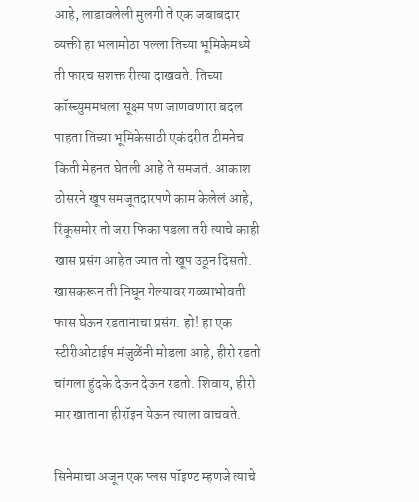आहे, लाडावलेली मुलगी ते एक जबाबदार व्यक्ती हा भलामोठा पल्ला तिच्या भूमिकेमध्ये ती फारच सशक्त रीत्या दाखवते. तिच्या कॉस्च्युममधला सूक्ष्म पण जाणवणारा बदल पाहता तिच्या भूमिकेसाठी एकंदरीत टीमनेच किती मेहनत घेतली आहे ते समजतं. आकाश ठोसरने खूप समजूतदारपणे काम केलेलं आहे, रिंकूसमोर तो जरा फिका पडला तरी त्याचे काही खास प्रसंग आहेत ज्यात तो खूप उठून दिसतो. खासकरून ती निघून गेल्यावर गळ्याभोवती फास घेऊन रडतानाचा प्रसंग. हो! हा एक स्टीरीओटाईप मंजुळेंनी मोडला आहे, हीरो रडतो चांगला हुंदके देऊन देऊन रडतो. शिवाय, हीरो मार खाताना हीरॉइन येऊन त्याला वाचवते.

सिनेमाचा अजून एक प्लस पॉइण्ट म्हणजे त्याचे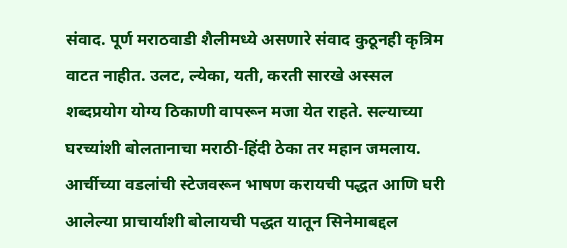संवाद. पूर्ण मराठवाडी शैलीमध्ये असणारे संवाद कुठूनही कृत्रिम वाटत नाहीत. उलट, ल्येका, यती, करती सारखे अस्सल शब्दप्रयोग योग्य ठिकाणी वापरून मजा येत राहते. सल्याच्या घरच्यांशी बोलतानाचा मराठी-हिंदी ठेका तर महान जमलाय. आर्चीच्या वडलांची स्टेजवरून भाषण करायची पद्धत आणि घरी आलेल्या प्राचार्याशी बोलायची पद्धत यातून सिनेमाबद्दल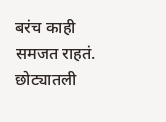बरंच काही समजत राहतं. छोट्यातली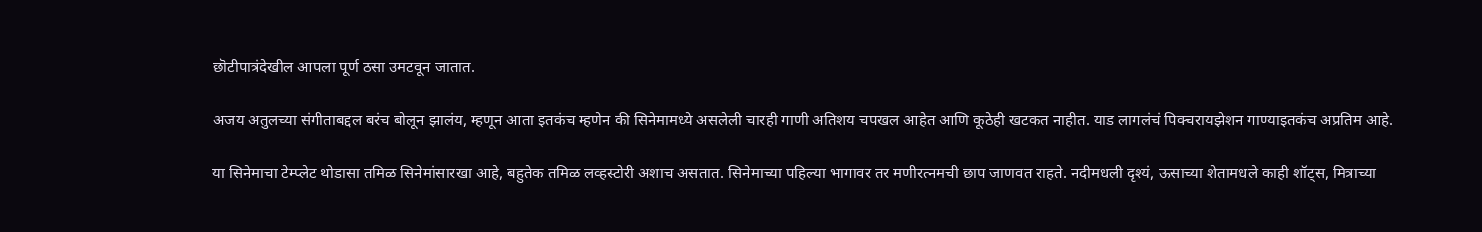छॊटीपात्रंदेखील आपला पूर्ण ठसा उमटवून जातात.

अजय अतुलच्या संगीताबद्दल बरंच बोलून झालंय, म्हणून आता इतकंच म्हणेन की सिनेमामध्ये असलेली चारही गाणी अतिशय चपखल आहेत आणि कूठेही खटकत नाहीत. याड लागलंचं पिक्चरायझेशन गाण्याइतकंच अप्रतिम आहे.

या सिनेमाचा टेम्प्लेट थोडासा तमिळ सिनेमांसारखा आहे, बहुतेक तमिळ लव्हस्टोरी अशाच असतात. सिनेमाच्या पहिल्या भागावर तर मणीरत्नमची छाप जाणवत राहते. नदीमधली दृश्यं, ऊसाच्या शेतामधले काही शॉट्स, मित्राच्या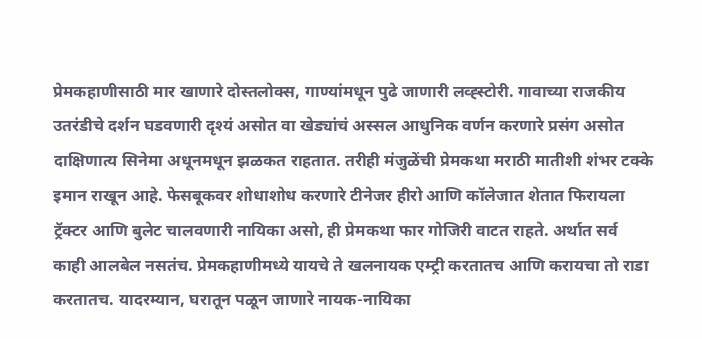प्रेमकहाणीसाठी मार खाणारे दोस्तलोक्स, गाण्यांमधून पुढे जाणारी लव्ह्स्टोरी. गावाच्या राजकीय उतरंडीचे दर्शन घडवणारी दृश्यं असोत वा खेड्यांचं अस्सल आधुनिक वर्णन करणारे प्रसंग असोत दाक्षिणात्य सिनेमा अधूनमधून झळकत राहतात. तरीही मंजुळेंची प्रेमकथा मराठी मातीशी शंभर टक्के इमान राखून आहे. फेसबूकवर शोधाशोध करणारे टीनेजर हीरो आणि कॉलेजात शेतात फिरायला ट्रॅक्टर आणि बुलेट चालवणारी नायिका असो, ही प्रेमकथा फार गोजिरी वाटत राहते. अर्थात सर्व काही आलबेल नसतंच. प्रेमकहाणीमध्ये यायचे ते खलनायक एम्ट्री करतातच आणि करायचा तो राडा करतातच. यादरम्यान, घरातून पळून जाणारे नायक-नायिका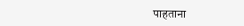पाहताना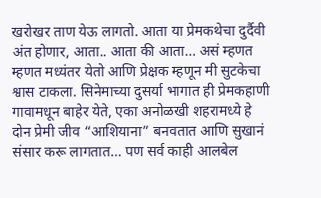खरोखर ताण येऊ लागतो. आता या प्रेमकथेचा दुर्दैवी अंत होणार, आता.. आता की आता… असं म्हणत म्हणत मध्यंतर येतो आणि प्रेक्षक म्हणून मी सुटकेचा श्वास टाकला. सिनेमाच्या दुसर्या भागात ही प्रेमकहाणी गावामधून बाहेर येते, एका अनोळखी शहरामध्ये हे दोन प्रेमी जीव “आशियाना” बनवतात आणि सुखानं संसार करू लागतात… पण सर्व काही आलबेल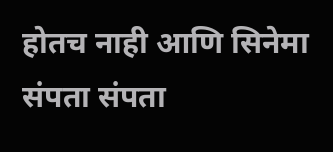होतच नाही आणि सिनेमा संपता संपता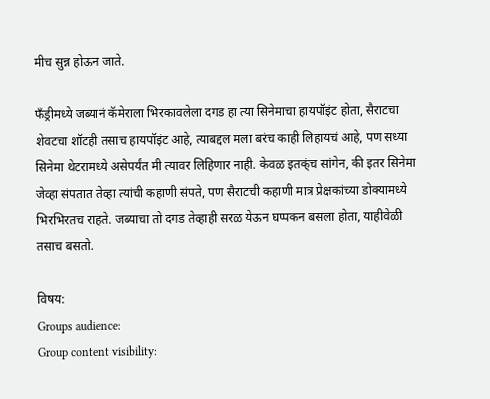मीच सुन्न होऊन जाते.

फॅंड्रीमध्ये जब्यानं कॅमेराला भिरकावलेला दगड हा त्या सिनेमाचा हायपॉइंट होता, सैराटचा शेवटचा शॉटही तसाच हायपॉइंट आहे, त्याबद्दल मला बरंच काही लिहायचं आहे, पण सध्या सिनेमा थेटरामध्ये असेपर्यंत मी त्यावर लिहिणार नाही. केवळ इतक्ंच सांगेन, की इतर सिनेमा जेव्हा संपतात तेव्हा त्यांची कहाणी संपते, पण सैराटची कहाणी मात्र प्रेक्षकांच्या डोक्यामध्ये भिरभिरतच राहते. जब्याचा तो दगड तेव्हाही सरळ येऊन घप्पकन बसला होता, याहीवेळी तसाच बसतो.

विषय:
Groups audience:
Group content visibility: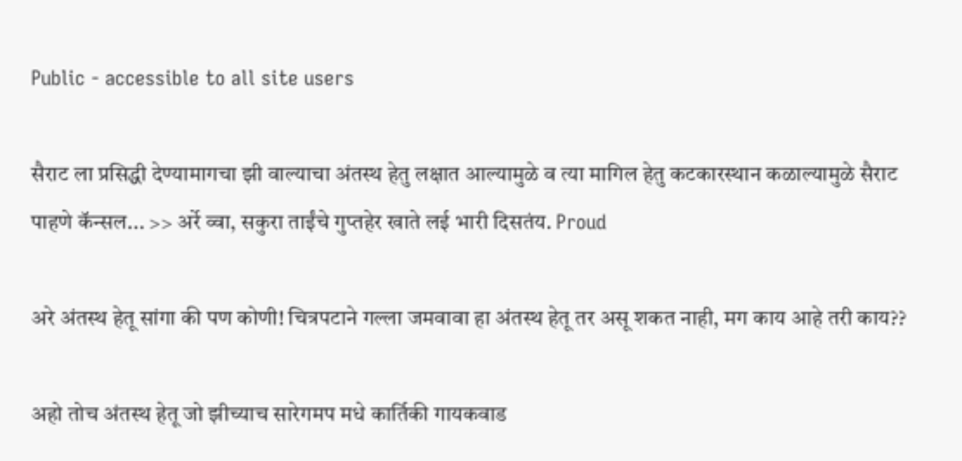Public - accessible to all site users

सैराट ला प्रसिद्धी देण्यामागचा झी वाल्याचा अंतस्थ हेतु लक्षात आल्यामुळे व त्या मागिल हेतु कटकारस्थान कळाल्यामुळे सैराट पाहणे कॅन्सल... >> अर्रे व्वा, सकुरा ताईंचे गुप्तहेर खाते लई भारी दिसतंय. Proud

अरे अंतस्थ हेतू सांगा की पण कोणी! चित्रपटाने गल्ला जमवावा हा अंतस्थ हेतू तर असू शकत नाही, मग काय आहे तरी काय??

अहो तोच अंतस्थ हेतू जो झीच्याच सारेगमप मधे कार्तिकी गायकवाड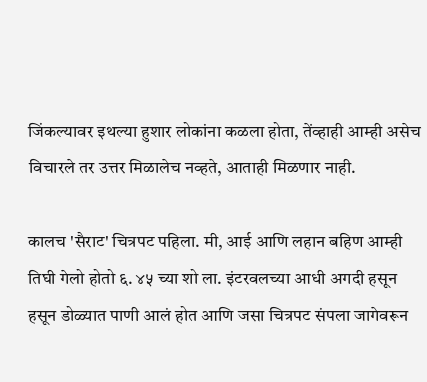जिंकल्यावर इथल्या हुशार लोकांना कळला होता, तेंव्हाही आम्ही असेच विचारले तर उत्तर मिळालेच नव्हते, आताही मिळणार नाही.

कालच 'सैराट' चित्रपट पहिला. मी, आई आणि लहान बहिण आम्ही तिघी गेलो होतो ६. ४५ च्या शो ला. इंटरवलच्या आधी अगदी हसून हसून डोळ्यात पाणी आलं होत आणि जसा चित्रपट संपला जागेवरून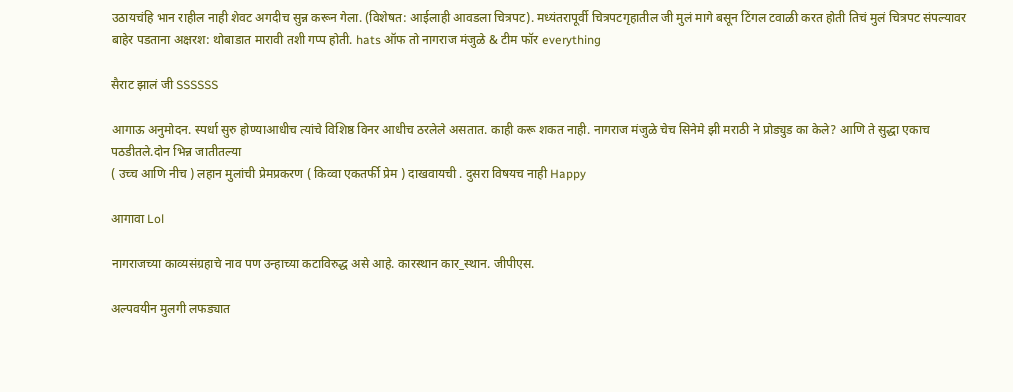उठायचंहि भान राहील नाही शेवट अगदीच सुन्न करून गेला. (विशेषत: आईलाही आवडला चित्रपट). मध्यंतरापूर्वी चित्रपटगृहातील जी मुलं मागे बसून टिंगल टवाळी करत होती तिचं मुलं चित्रपट संपल्यावर बाहेर पडताना अक्षरश: थोबाडात मारावी तशी गप्प होती. hats ऑफ तो नागराज मंजुळे & टीम फॉर everything

सैराट झालं जी SSSSSS

आगाऊ अनुमोदन. स्पर्धा सुरु होण्याआधीच त्यांचे विशिष्ठ विनर आधीच ठरलेले असतात. काही करू शकत नाही. नागराज मंजुळे चेच सिनेमे झी मराठी ने प्रोड्युड का केले? आणि ते सुद्धा एकाच पठडीतले.दोन भिन्न जातीतल्या
( उच्च आणि नीच ) लहान मुलांची प्रेमप्रकरण ( किव्वा एकतर्फी प्रेम ) दाखवायची . दुसरा विषयच नाही Happy

आगावा Lol

नागराजच्या काव्यसंग्रहाचे नाव पण उन्हाच्या कटाविरुद्ध असे आहे. कारस्थान कार_स्थान. जीपीएस.

अल्पवयीन मुलगी लफड्यात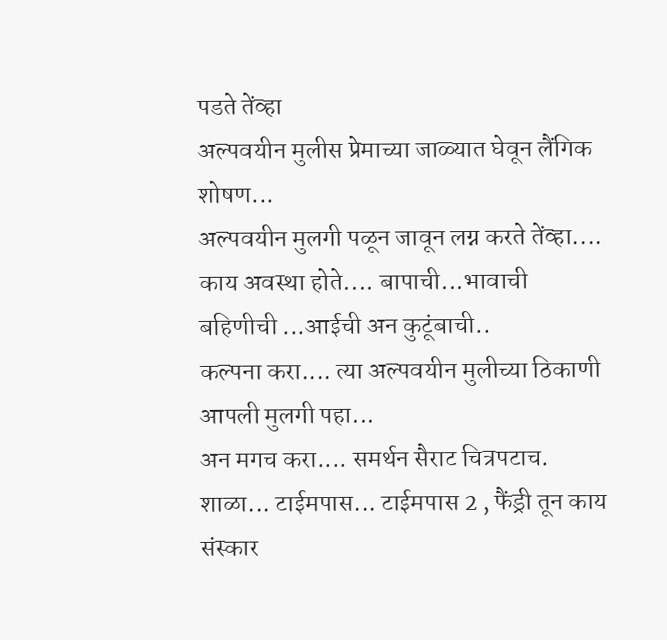पडते तेंव्हा
अल्पवयीन मुलीस प्रेमाच्या जाळ्यात घेवून लैंगिक शोषण...
अल्पवयीन मुलगी पळून जावून लग्न करते तेंव्हा....
काय अवस्था होते.... बापाची...भावाची बहिणीची ...आईची अन कुटूंबाची..
कल्पना करा.... त्या अल्पवयीन मुलीच्या ठिकाणी आपली मुलगी पहा...
अन मगच करा.... समर्थन सैराट चित्रपटाच.
शाळा... टाईमपास... टाईमपास 2 , फैंड्री तून काय संस्कार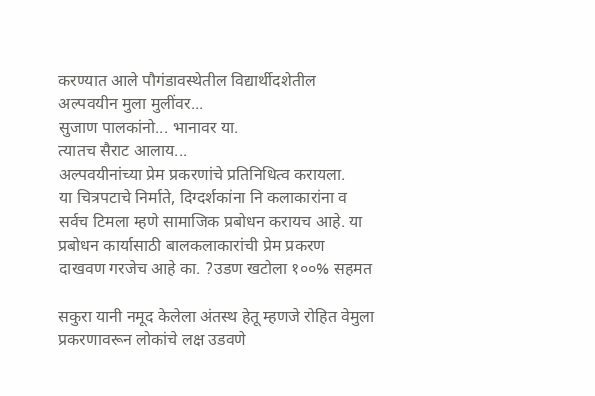करण्यात आले पौगंडावस्थेतील विद्यार्थीदशेतील अल्पवयीन मुला मुलींवर...
सुजाण पालकांनो... भानावर या.
त्यातच सैराट आलाय...
अल्पवयीनांच्या प्रेम प्रकरणांचे प्रतिनिधित्व करायला.
या चित्रपटाचे निर्माते, दिग्दर्शकांना नि कलाकारांना व सर्वच टिमला म्हणे सामाजिक प्रबोधन करायच आहे. या प्रबोधन कार्यासाठी बालकलाकारांची प्रेम प्रकरण दाखवण गरजेच आहे का. ?उडण खटोला १००% सहमत

सकुरा यानी नमूद केलेला अंतस्थ हेतू म्हणजे रोहित वेमुला प्रकरणावरून लोकांचे लक्ष उडवणे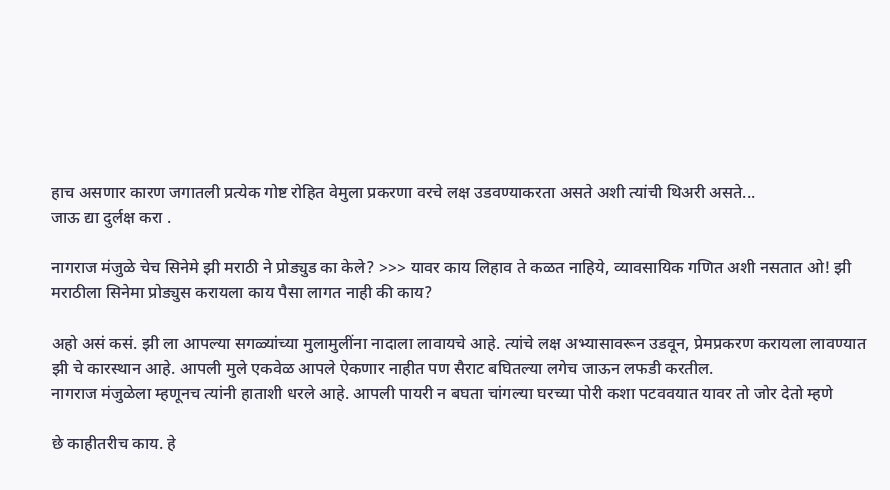हाच असणार कारण जगातली प्रत्येक गोष्ट रोहित वेमुला प्रकरणा वरचे लक्ष उडवण्याकरता असते अशी त्यांची थिअरी असते...
जाऊ द्या दुर्लक्ष करा .

नागराज मंजुळे चेच सिनेमे झी मराठी ने प्रोड्युड का केले? >>> यावर काय लिहाव ते कळत नाहिये, व्यावसायिक गणित अशी नसतात ओ! झी मराठीला सिनेमा प्रोड्युस करायला काय पैसा लागत नाही की काय?

अहो असं कसं. झी ला आपल्या सगळ्यांच्या मुलामुलींना नादाला लावायचे आहे. त्यांचे लक्ष अभ्यासावरून उडवून, प्रेमप्रकरण करायला लावण्यात झी चे कारस्थान आहे. आपली मुले एकवेळ आपले ऐकणार नाहीत पण सैराट बघितल्या लगेच जाऊन लफडी करतील.
नागराज मंजुळेला म्हणूनच त्यांनी हाताशी धरले आहे. आपली पायरी न बघता चांगल्या घरच्या पोरी कशा पटववयात यावर तो जोर देतो म्हणे

छे काहीतरीच काय. हे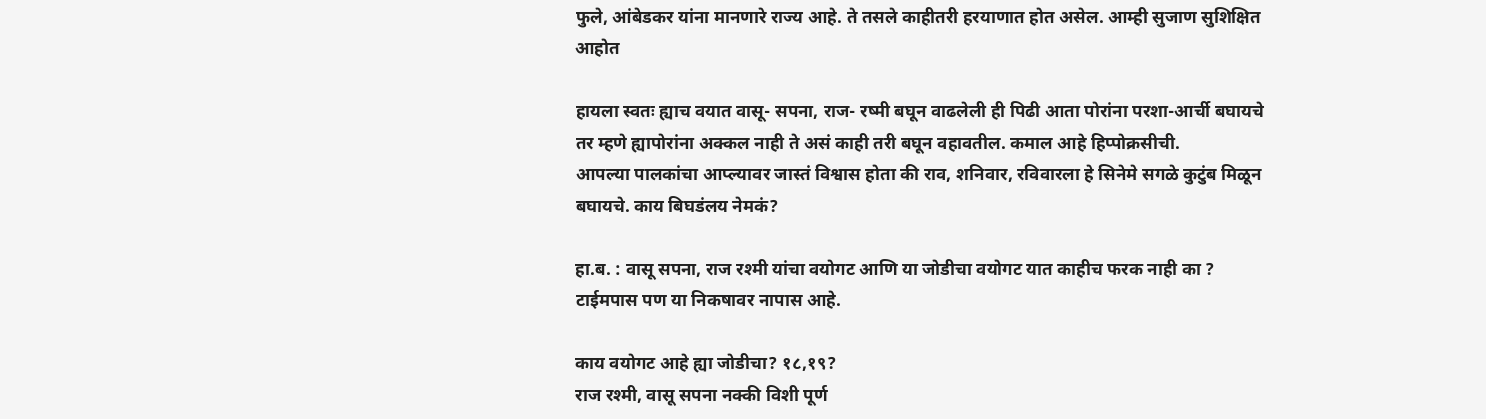फुले, आंबेडकर यांना मानणारे राज्य आहे. ते तसले काहीतरी हरयाणात होत असेल. आम्ही सुजाण सुशिक्षित आहोत

हायला स्वतः ह्याच वयात वासू- सपना, राज- रष्मी बघून वाढलेली ही पिढी आता पोरांना परशा-आर्ची बघायचे तर म्हणे ह्यापोरांना अक्कल नाही ते असं काही तरी बघून वहावतील. कमाल आहे हिप्पोक्रसीची.
आपल्या पालकांचा आप्ल्यावर जास्तं विश्वास होता की राव, शनिवार, रविवारला हे सिनेमे सगळे कुटुंब मिळून बघायचे. काय बिघडंलय नेमकं?

हा.ब. : वासू सपना, राज रश्मी यांचा वयोगट आणि या जोडीचा वयोगट यात काहीच फरक नाही का ?
टाईमपास पण या निकषावर नापास आहे.

काय वयोगट आहे ह्या जोडीचा? १८,१९?
राज रश्मी, वासू सपना नक्की विशी पूर्ण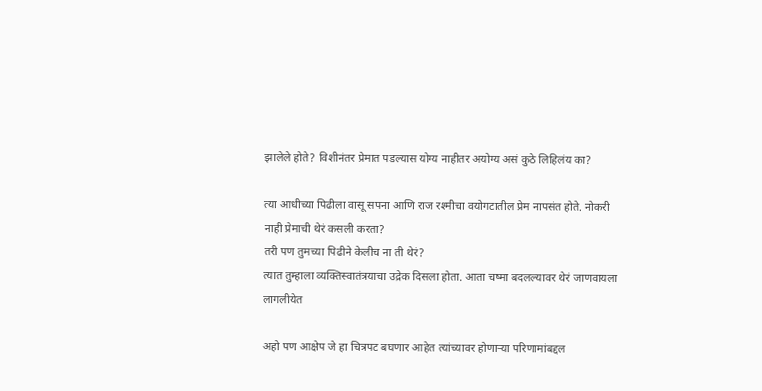झालेले होते? विशीनंतर प्रेमात पडल्यास योग्य नाहीतर अयोग्य असं कुठे लिहिलंय का?

त्या आधीच्या पिढीला वासू सपना आणि राज रश्मीचा वयोगटातील प्रेम नापसंत होते. नोकरी नाही प्रेमाची थेरं कसली करता?
तरी पण तुमच्या पिढीने केलीच ना ती थेरं?
त्यात तुम्हाला व्यक्तिस्वातंत्रयाचा उद्रेक दिसला होता. आता चष्मा बदलल्यावर थेरं जाणवायला लागलीयेत

अहो पण आक्षेप जे हा चित्रपट बघणार आहेत त्यांच्यावर होणार्‍या परिणामांबद्दल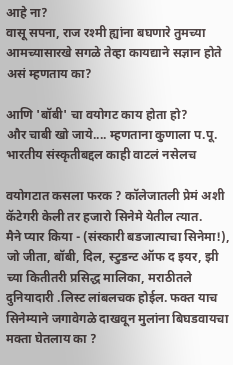आहे ना?
वासू सपना, राज रश्मी ह्यांना बघणारे तुमच्या आमच्यासारखे सगळे तेव्हा कायद्याने सज्ञान होते असं म्हणताय का?

आणि 'बॉबी' चा वयोगट काय होता हो?
और चाबी खो जाये.... म्हणताना कुणाला प.पू. भारतीय संस्कृतीबद्दल काही वाटलं नसेलच

वयोगटात कसला फरक ? कॉलेजातली प्रेमं अशी कॅटेगरी केली तर हजारो सिनेमे येतील त्यात.
मैने प्यार किया - (संस्कारी बडजात्याचा सिनेमा!), जो जीता, बॉबी, दिल, स्टुडन्ट ऑफ द इयर, झी च्या कितीतरी प्रसिद्ध मालिका, मराठीतले दुनियादारी .लिस्ट लांबलचक होईल. फक्त याच सिनेम्याने जगावेगळे दाखवून मुलांना बिघडवायचा मक्ता घेतलाय का ?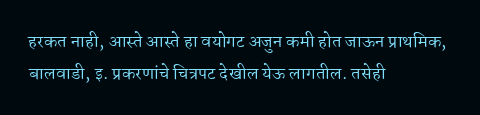हरकत नाही, आस्ते आस्ते हा वयोगट अजुन कमी होत जाऊन प्राथमिक, बालवाडी, इ. प्रकरणांचे चित्रपट देखील येऊ लागतील. तसेही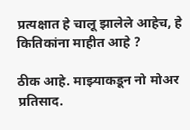प्रत्यक्षात हे चालू झालेले आहेच, हे कितिकांना माहीत आहे ?

ठीक आहे. माझ्याकडून नो मोअर प्रतिसाद.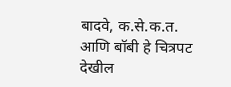बादवे, क.से.क.त. आणि बॉबी हे चित्रपट देखील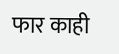फार काही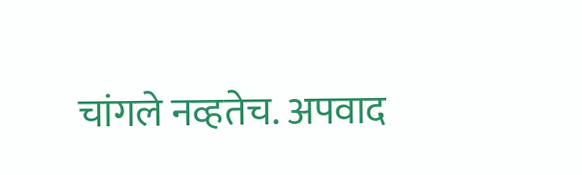चांगले नव्हतेच. अपवाद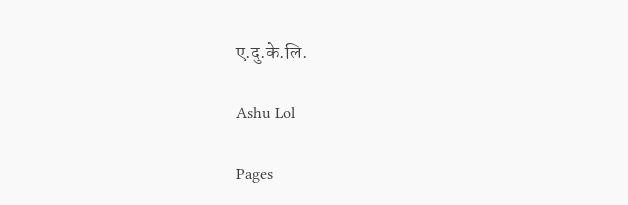ए.दु.के.लि.

Ashu Lol

Pages